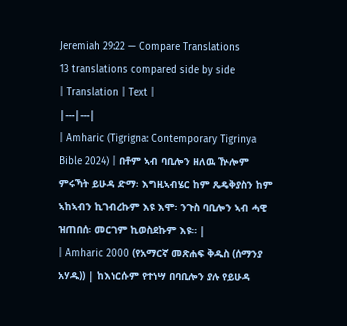Jeremiah 29:22 — Compare Translations
13 translations compared side by side
| Translation | Text |
|---|---|
| Amharic (Tigrigna: Contemporary Tigrinya Bible 2024) | በቶም ኣብ ባቢሎን ዘለዉ ዅሎም ምሩኻት ይሁዳ ድማ፡ እግዚኣብሄር ከም ጼዴቅያስን ከም ኣከኣብን ኪገብረኩም እዩ እሞ፡ ንጉስ ባቢሎን ኣብ ሓዊ ዝጠበሰ፡ መርገም ኪወስደኩም እዩ። |
| Amharic 2000 (የአማርኛ መጽሐፍ ቅዱስ (ሰማንያ አሃዱ)) | ከእነርሱም የተነሣ በባቢሎን ያሉ የይሁዳ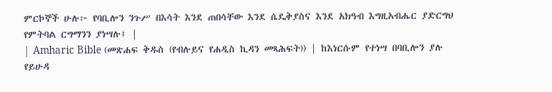ምርኮኞች ሁሉ፦ የባቢሎን ንጉሥ በእሳት እንደ ጠበሳቸው እንደ ሴዴቅያስና እንደ አክዓብ እግዚአብሔር ያድርግህ የምትባል ርግማንን ያነሣሉ፤ |
| Amharic Bible (መጽሐፍ ቅዱስ (የብሉይና የሐዲስ ኪዳን መጻሕፍት)) | ከእነርሱም የተነሣ በባቢሎን ያሉ የይሁዳ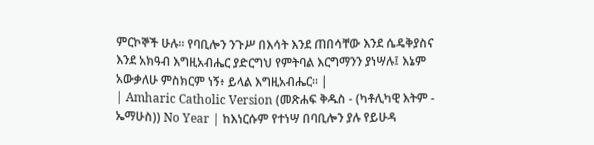ምርኮኞች ሁሉ። የባቢሎን ንጉሥ በእሳት እንደ ጠበሳቸው እንደ ሴዴቅያስና እንደ አክዓብ እግዚአብሔር ያድርግህ የምትባል እርግማንን ያነሣሉ፤ እኔም አውቃለሁ ምስክርም ነኝ፥ ይላል እግዚአብሔር። |
| Amharic Catholic Version (መጽሐፍ ቅዱስ - (ካቶሊካዊ እትም - ኤማሁስ)) No Year | ከእነርሱም የተነሣ በባቢሎን ያሉ የይሁዳ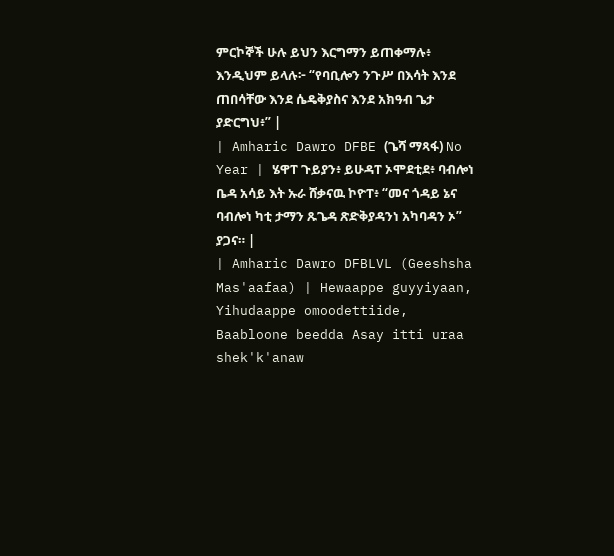ምርኮኞች ሁሉ ይህን እርግማን ይጠቀማሉ፥ እንዲህም ይላሉ፦ “የባቢሎን ንጉሥ በእሳት እንደ ጠበሳቸው እንደ ሴዴቅያስና እንደ አክዓብ ጌታ ያድርግህ፥” |
| Amharic Dawro DFBE (ጌሻ ማጻፋ) No Year | ሄዋፐ ጉይያን፥ ይሁዳፐ ኦሞደቲደ፥ ባብሎነ ቤዳ አሳይ እት ኡራ ሸቃናዉ ኮዮፐ፥ “መና ጎዳይ ኔና ባብሎነ ካቲ ታማን ጹጌዳ ጽድቅያዳንነ አካባዳን ኦ” ያጋና። |
| Amharic Dawro DFBLVL (Geeshsha Mas'aafaa) | Hewaappe guyyiyaan, Yihudaappe omoodettiide, Baabloone beedda Asay itti uraa shek'k'anaw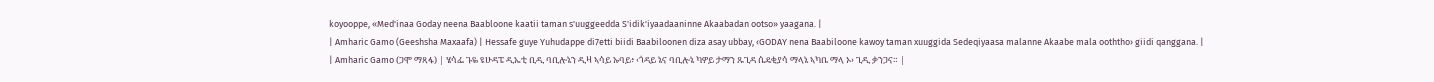koyooppe, «Med'inaa Goday neena Baabloone kaatii taman s'uuggeedda S'idik'iyaadaaninne Akaabadan ootso» yaagana. |
| Amharic Gamo (Geeshsha Maxaafa) | Hessafe guye Yuhudappe di7etti biidi Baabiloonen diza asay ubbay, ‹GODAY nena Baabiloone kawoy taman xuuggida Sedeqiyaasa malanne Akaabe mala ooththo› giidi qanggana. |
| Amharic Gamo (ጋሞ ማጻፋ) | ሄሳፌ ጉዬ ዩሁዳፔ ዲኤቲ ቢዲ ባቢሎኔን ዲዛ ኣሳይ ኡባይ፥ ‹ጎዳይ ኔና ባቢሎኔ ካዎይ ታማን ጹጊዳ ሴዴቂያሳ ማላኔ ኣካቤ ማላ ኦ› ጊዲ ቃንጋና። |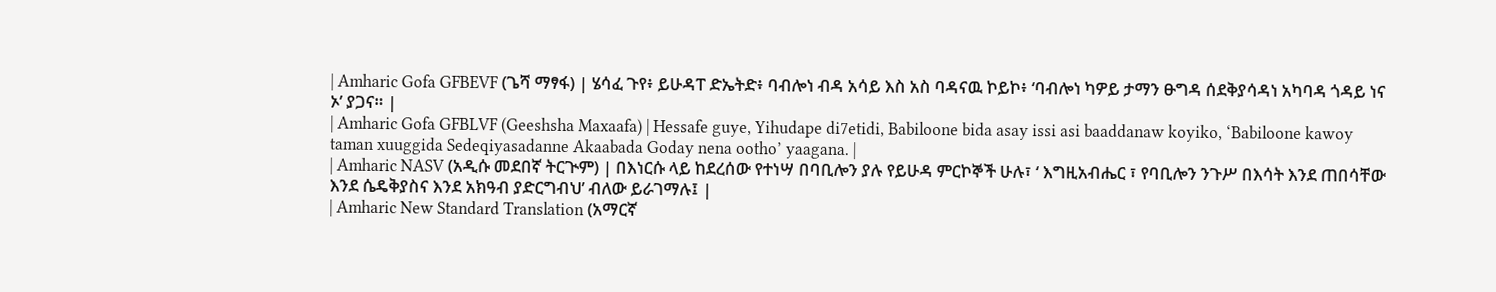| Amharic Gofa GFBEVF (ጌሻ ማፃፋ) | ሄሳፈ ጉየ፥ ይሁዳፐ ድኤትድ፥ ባብሎነ ብዳ አሳይ እስ አስ ባዳናዉ ኮይኮ፥ ‘ባብሎነ ካዎይ ታማን ፁግዳ ሰደቅያሳዳነ አካባዳ ጎዳይ ነና ኦ’ ያጋና። |
| Amharic Gofa GFBLVF (Geeshsha Maxaafa) | Hessafe guye, Yihudape di7etidi, Babiloone bida asay issi asi baaddanaw koyiko, ‘Babiloone kawoy taman xuuggida Sedeqiyasadanne Akaabada Goday nena ootho’ yaagana. |
| Amharic NASV (አዲሱ መደበኛ ትርጒም) | በእነርሱ ላይ ከደረሰው የተነሣ በባቢሎን ያሉ የይሁዳ ምርኮኞች ሁሉ፣ ‘ እግዚአብሔር ፣ የባቢሎን ንጉሥ በእሳት እንደ ጠበሳቸው እንደ ሴዴቅያስና እንደ አክዓብ ያድርግብህ’ ብለው ይራገማሉ፤ |
| Amharic New Standard Translation (አማርኛ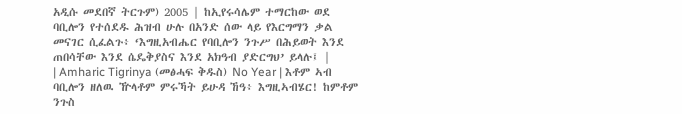አዲሱ መደበኛ ትርጉም) 2005 | ከኢየሩሳሌም ተማርከው ወደ ባቢሎን የተሰደዱ ሕዝብ ሁሉ በአንድ ሰው ላይ የእርግማን ቃል መናገር ሲፈልጉ፥ ‘እግዚአብሔር የባቢሎን ንጉሥ በሕይወት እንደ ጠበሳቸው እንደ ሴዴቅያስና እንደ አክዓብ ያድርግህ’ ይላሉ፤ |
| Amharic Tigrinya (መፅሓፍ ቅዱስ) No Year | እቶም ኣብ ባቢሎን ዘለዉ ዅላቶም ምሩኻት ይሁዳ ኸዓ፥ እግዚኣብሄር! ከምቶም ንጉስ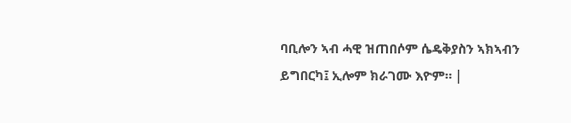ባቢሎን ኣብ ሓዊ ዝጠበሶም ሴዴቅያስን ኣክኣብን ይግበርካ፤ ኢሎም ክራገሙ እዮም። |